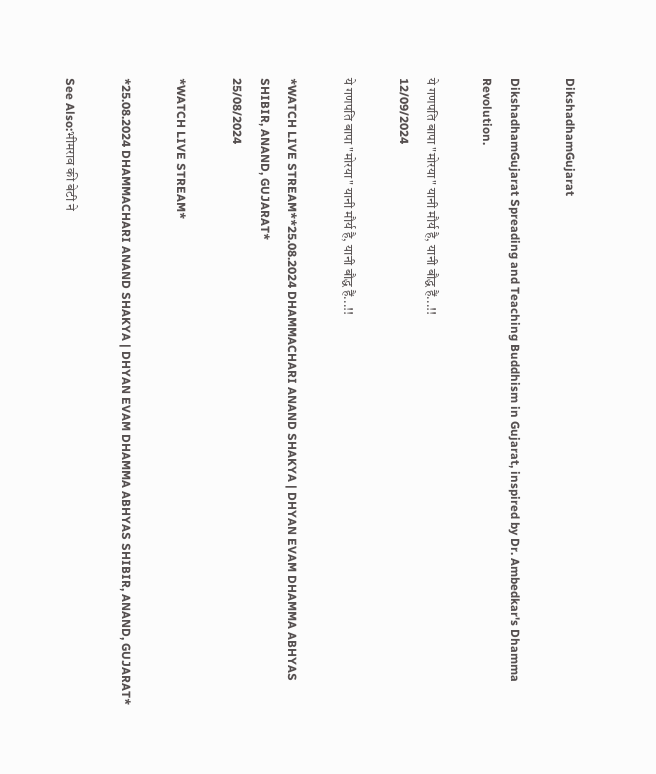DikshadhamGujarat

DikshadhamGujarat Spreading and Teaching Buddhism in Gujarat, inspired by Dr. Ambedkar's Dhamma Revolution.

ये गणपति बापा "मोरया" यानी मौर्य है, यानी बौद्ध हैं...!!
12/09/2024

ये गणपति बापा "मोरया" यानी मौर्य है, यानी बौद्ध हैं...!!

*WATCH LIVE STREAM**25.08.2024 DHAMMACHARI ANAND SHAKYA | DHYAN EVAM DHAMMA ABHYAS SHIBIR, ANAND, GUJARAT*
25/08/2024

*WATCH LIVE STREAM*

*25.08.2024 DHAMMACHARI ANAND SHAKYA | DHYAN EVAM DHAMMA ABHYAS SHIBIR, ANAND, GUJARAT*

See Also:भीमराव की बेटी ने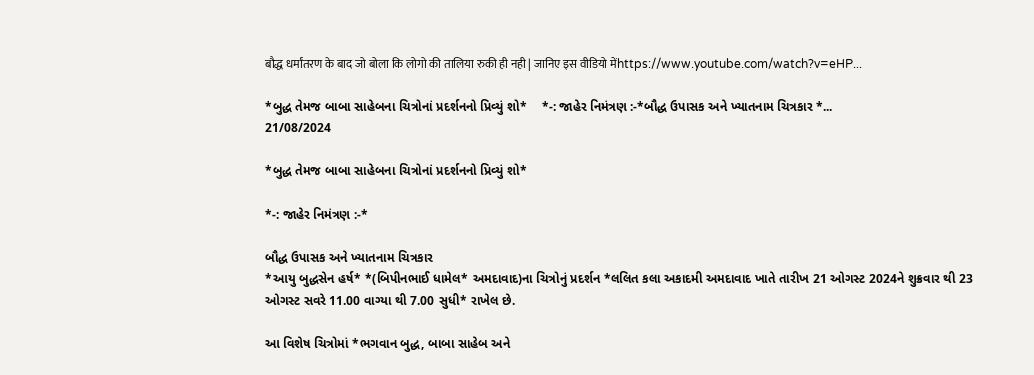बौद्ध धर्मांतरण के बाद जो बोला कि लोगो की तालिया रुकी ही नही | जानिए इस वीडियो मेंhttps://www.youtube.com/watch?v=eHP...

*બુદ્ધ તેમજ બાબા સાહેબના ચિત્રોનાં પ્રદર્શનનો પ્રિવ્યું શો*    *-: જાહેર નિમંત્રણ :-*બૌદ્ધ ઉપાસક અને ખ્યાતનામ ચિત્રકાર *...
21/08/2024

*બુદ્ધ તેમજ બાબા સાહેબના ચિત્રોનાં પ્રદર્શનનો પ્રિવ્યું શો*

*-: જાહેર નિમંત્રણ :-*

બૌદ્ધ ઉપાસક અને ખ્યાતનામ ચિત્રકાર
*આયુ બુદ્ધસેન હર્ષ* *(બિપીનભાઈ ધામેલ* અમદાવાદ)ના ચિત્રોનું પ્રદર્શન *લલિત કલા અકાદમી અમદાવાદ ખાતે તારીખ 21 ઓગસ્ટ 2024ને શુક્રવાર થી 23 ઓગસ્ટ સવરે 11.00 વાગ્યા થી 7.00 સુધી* રાખેલ છે.

આ વિશેષ ચિત્રોમાં *ભગવાન બુદ્ધ, બાબા સાહેબ અને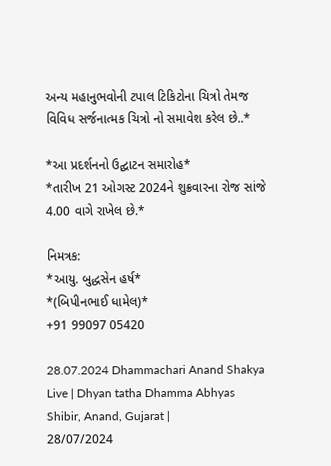અન્ય મહાનુભવોની ટપાલ ટિકિટોના ચિત્રો તેમજ વિવિધ સર્જનાત્મક ચિત્રો નો સમાવેશ કરેલ છે..*

*આ પ્રદર્શનનો ઉદ્ઘાટન સમારોહ*
*તારીખ 21 ઓગસ્ટ 2024ને શુક્રવારના રોજ સાંજે 4.00 વાગે રાખેલ છે.*

નિમત્રક:
*આયુ. બુદ્ધસેન હર્ષ*
*(બિપીનભાઈ ધામેલ)*
+91 99097 05420

28.07.2024 Dhammachari Anand Shakya Live | Dhyan tatha Dhamma Abhyas Shibir, Anand, Gujarat |
28/07/2024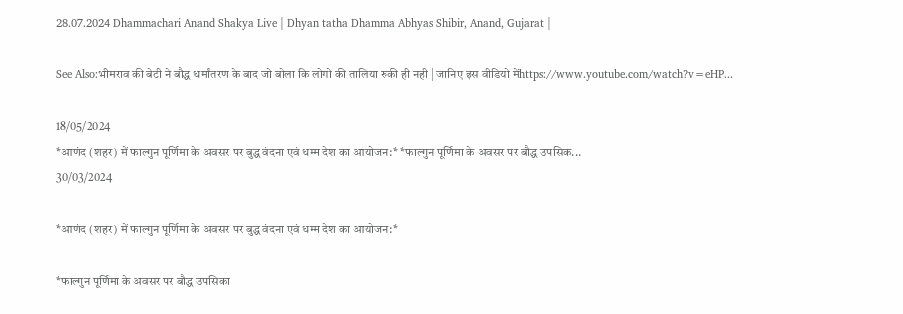28.07.2024 Dhammachari Anand Shakya Live | Dhyan tatha Dhamma Abhyas Shibir, Anand, Gujarat |

See Also:भीमराव की बेटी ने बौद्ध धर्मांतरण के बाद जो बोला कि लोगो की तालिया रुकी ही नही | जानिए इस वीडियो मेंhttps://www.youtube.com/watch?v=eHP...

18/05/2024
*आणंद (शहर) में फाल्गुन पूर्णिमा के अवसर पर बुद्ध वंदना एवं धम्म देश का आयोजन:* *फाल्गुन पूर्णिमा के अवसर पर बौद्ध उपसिक...
30/03/2024

*आणंद (शहर) में फाल्गुन पूर्णिमा के अवसर पर बुद्ध वंदना एवं धम्म देश का आयोजन:*

*फाल्गुन पूर्णिमा के अवसर पर बौद्ध उपसिका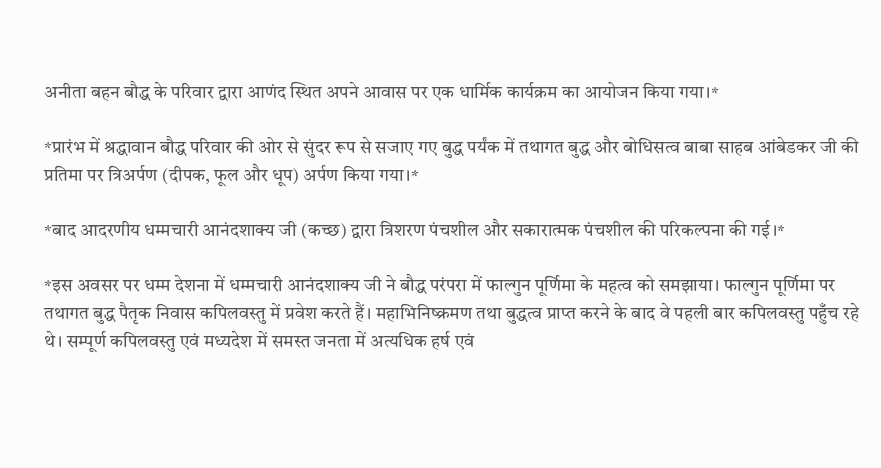अनीता बहन बौद्ध के परिवार द्वारा आणंद स्थित अपने आवास पर एक धार्मिक कार्यक्रम का आयोजन किया गया।*

*प्रारंभ में श्रद्धावान बौद्ध परिवार की ओर से सुंदर रूप से सजाए गए बुद्ध पर्यंक में तथागत बुद्ध और बोधिसत्व बाबा साहब आंबेडकर जी की प्रतिमा पर त्रिअर्पण (दीपक, फूल और धूप) अर्पण किया गया।*

*बाद आदरणीय धम्मचारी आनंदशाक्य जी (कच्छ) द्वारा त्रिशरण पंचशील और सकारात्मक पंचशील की परिकल्पना की गई।*

*इस अवसर पर धम्म देशना में धम्मचारी आनंदशाक्य जी ने बौद्ध परंपरा में फाल्गुन पूर्णिमा के महत्व को समझाया। फाल्गुन पूर्णिमा पर तथागत बुद्ध पैतृक निवास कपिलवस्तु में प्रवेश करते हैं। महाभिनिष्क्रमण तथा बुद्धत्व प्राप्त करने के बाद वे पहली बार कपिलवस्तु पहुँच रहे थे। सम्पूर्ण कपिलवस्तु एवं मध्यदेश में समस्त जनता में अत्यधिक हर्ष एवं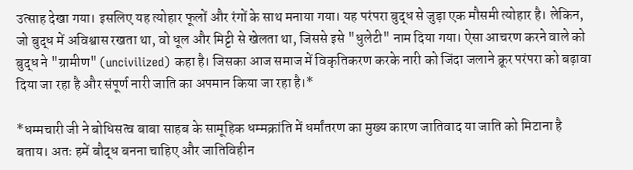उत्साह देखा गया। इसलिए यह त्योहार फूलों और रंगों के साथ मनाया गया। यह परंपरा बुद्ध से जुड़ा एक मौसमी त्योहार है। लेकिन, जो बुद्ध में अविश्वास रखता था, वो धूल और मिट्टी से खेलता था, जिससे इसे "धुलेटी" नाम दिया गया। ऐसा आचरण करने वाले को बुद्ध ने "ग्रामीण" (uncivilized) कहा है। जिसका आज समाज में विकृतिकरण करके नारी को जिंदा जलाने क्रूर परंपरा को बढ़ावा दिया जा रहा है और संपूर्ण नारी जाति का अपमान किया जा रहा है।*

*धम्मचारी जी ने बोधिसत्व बाबा साहब के सामूहिक धम्मक्रांति में धर्मांतरण का मुख्य कारण जातिवाद या जाति को मिटाना है बताय। अतः हमें बौद्ध बनना चाहिए और जातिविहीन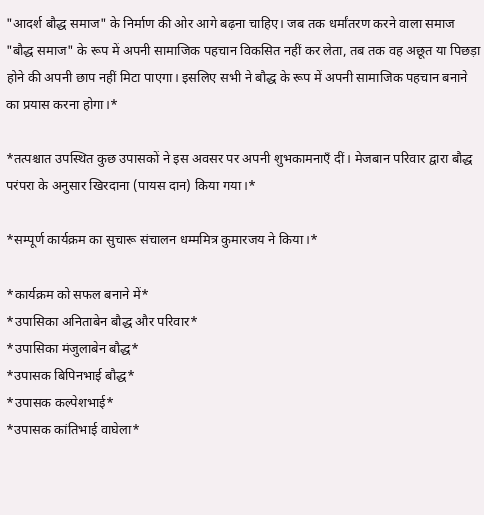"आदर्श बौद्ध समाज" के निर्माण की ओर आगे बढ़ना चाहिए। जब तक धर्मांतरण करने वाला समाज "बौद्ध समाज" के रूप में अपनी सामाजिक पहचान विकसित नहीं कर लेता, तब तक वह अछूत या पिछड़ा होने की अपनी छाप नहीं मिटा पाएगा। इसलिए सभी ने बौद्ध के रूप में अपनी सामाजिक पहचान बनाने का प्रयास करना होगा।*

*तत्पश्चात उपस्थित कुछ उपासकों ने इस अवसर पर अपनी शुभकामनाएँ दीं। मेजबान परिवार द्वारा बौद्ध परंपरा के अनुसार खिरदाना (पायस दान) किया गया।*

*सम्पूर्ण कार्यक्रम का सुचारू संचालन धम्ममित्र कुमारजय ने किया।*

*कार्यक्रम को सफल बनाने में*
*उपासिका अनिताबेन बौद्ध और परिवार*
*उपासिका मंजुलाबेन बौद्ध*
*उपासक बिपिनभाई बौद्ध*
*उपासक कल्पेशभाई*
*उपासक कांतिभाई वाघेला*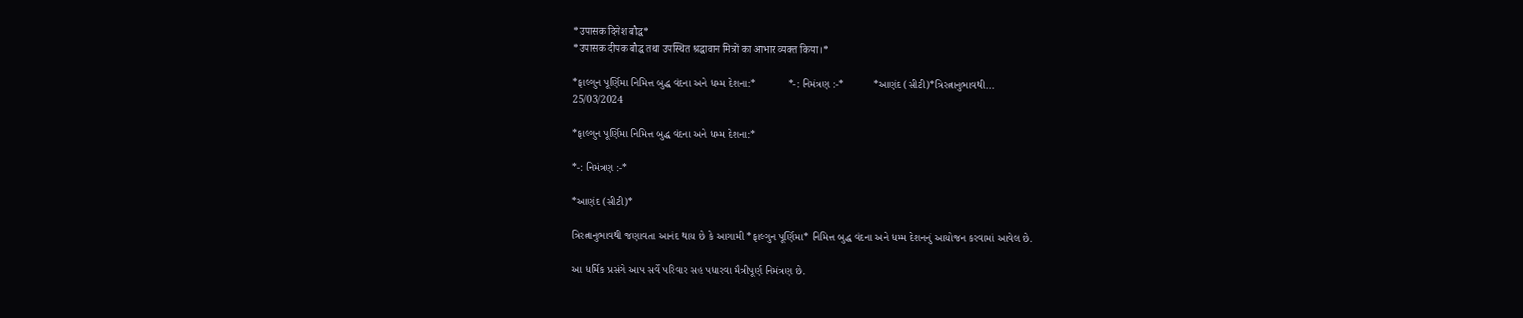*उपासक दिनेश बौद्ध*
*उपासक दीपक बौद्ध तथा उपस्थित श्रद्धावान मित्रों का आभार व्यक्त किया।*

*ફાલ્ગુન પૂર્ણિમા નિમિત્ત બુદ્ધ વંદના અને ધમ્મ દેશના:*           *-: નિમંત્રણ :-*          *આણંદ (સીટી)*ત્રિરત્નાનુભાવથી...
25/03/2024

*ફાલ્ગુન પૂર્ણિમા નિમિત્ત બુદ્ધ વંદના અને ધમ્મ દેશના:*

*-: નિમંત્રણ :-*

*આણંદ (સીટી)*

ત્રિરત્નાનુભાવથી જણાવતા આનંદ થાય છે કે આગામી *ફાલ્ગુન પૂર્ણિમા* નિમિત્ત બુદ્ધ વંદના અને ધમ્મ દેશનનું આયોજન કરવામાં આવેલ છે.

આ ધર્મિક પ્રસંગે આપ સર્વે પરિવાર સહ પધારવા મૈત્રીપૂર્ણ નિમંત્રણ છે.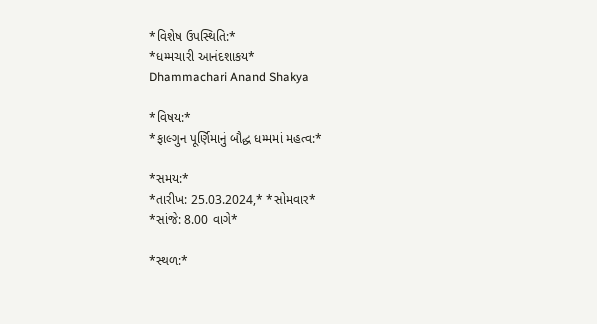*વિશેષ ઉપસ્થિતિ:*
*ધમ્મચારી આનંદશાકય*
Dhammachari Anand Shakya

*વિષય:*
*ફાલ્ગુન પૂર્ણિમાનું બૌદ્ધ ધમ્મમાં મહત્વ:*

*સમય:*
*તારીખ: 25.03.2024,* *સોમવાર*
*સાંજે: 8.00 વાગે*

*સ્થળ:*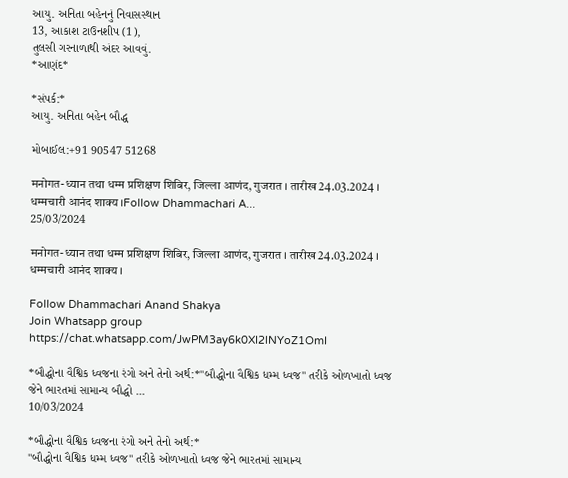આયુ. અનિતા બહેનનું નિવાસસ્થાન
13, આકાશ ટાઉનશીપ (1),
તુલસી ગરનાળાથી અંદર આવવું.
*આણંદ*

*સંપર્ક:*
આયુ. અનિતા બહેન બૌદ્ધ

મોબાઈલ:+91 90547 51268

मनोगत-ध्यान तथा धम्म प्रशिक्षण शिबिर, जिल्ला आणंद, गुजरात । तारीख 24.03.2024 । धम्मचारी आनंद शाक्य ।Follow Dhammachari A...
25/03/2024

मनोगत-ध्यान तथा धम्म प्रशिक्षण शिबिर, जिल्ला आणंद, गुजरात । तारीख 24.03.2024 । धम्मचारी आनंद शाक्य ।

Follow Dhammachari Anand Shakya
Join Whatsapp group https://chat.whatsapp.com/JwPM3ay6k0XI2lNYoZ1OmI

*બૌદ્ધોના વૈશ્વિક ધ્વજના રંગો અને તેનો અર્થ:*"બૌદ્ધોના વૈશ્વિક ધમ્મ ધ્વજ" તરીકે ઓળખાતો ધ્વજ જેને ભારતમાં સામાન્ય બૌદ્ધો ...
10/03/2024

*બૌદ્ધોના વૈશ્વિક ધ્વજના રંગો અને તેનો અર્થ:*
"બૌદ્ધોના વૈશ્વિક ધમ્મ ધ્વજ" તરીકે ઓળખાતો ધ્વજ જેને ભારતમાં સામાન્ય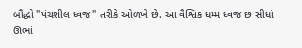બૌદ્ધો "પંચશીલ ધ્વજ" તરીકે ઓળખે છે. આ વૈશ્વિક ધમ્મ ધ્વજ છ સીધાં ઊભાં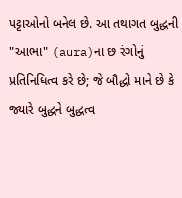પટ્ટાઓનો બનેલ છે. આ તથાગત બુદ્ધની "આભા" (aura)ના છ રંગોનું પ્રતિનિધિત્વ કરે છે; જે બૌદ્ધો માને છે કે જ્યારે બુદ્ધને બુદ્ધત્વ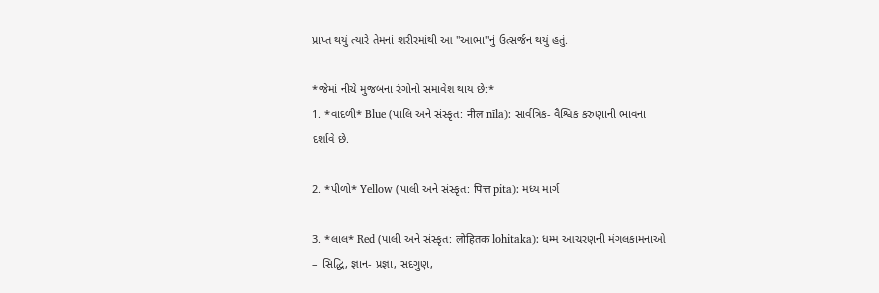પ્રાપ્ત થયું ત્યારે તેમનાં શરીરમાંથી આ "આભા"નું ઉત્સર્જન થયું હતું.

*જેમાં નીચે મુજબના રંગોનો સમાવેશ થાય છે:*
1. *વાદળી* Blue (પાલિ અને સંસ્કૃત: नील nīla): સાર્વત્રિક- વૈશ્વિક કરુણાની ભાવના દર્શાવે છે.

2. *પીળો* Yellow (પાલી અને સંસ્કૃત: पित्त pita): મધ્ય માર્ગ

3. *લાલ* Red (પાલી અને સંસ્કૃત: लोहितक lohitaka): ધમ્મ આચરણની મંગલકામનાઓ – સિદ્ધિ, જ્ઞાન- પ્રજ્ઞા, સદગુણ,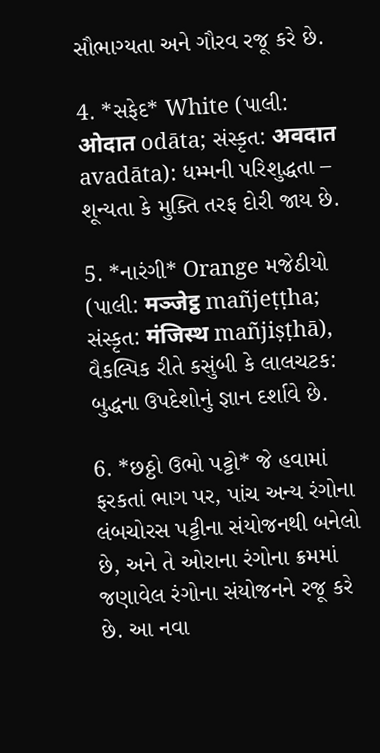સૌભાગ્યતા અને ગૌરવ રજૂ કરે છે.

4. *સફેદ* White (પાલી: ओदात odāta; સંસ્કૃત: अवदात avadāta): ધમ્મની પરિશુદ્ધતા – શૂન્યતા કે મુક્તિ તરફ દોરી જાય છે.

5. *નારંગી* Orange મજેઠીયો (પાલી: मञ्जेट्ठ mañjeṭṭha; સંસ્કૃત: मंजिस्थ mañjiṣṭhā), વૈકલ્પિક રીતે કસુંબી કે લાલચટક: બુદ્ધના ઉપદેશોનું જ્ઞાન દર્શાવે છે.

6. *છઠ્ઠો ઉભો પટ્ટો* જે હવામાં ફરકતાં ભાગ પર, પાંચ અન્ય રંગોના લંબચોરસ પટ્ટીના સંયોજનથી બનેલો છે, અને તે ઓરાના રંગોના ક્રમમાં જણાવેલ રંગોના સંયોજનને રજૂ કરે છે. આ નવા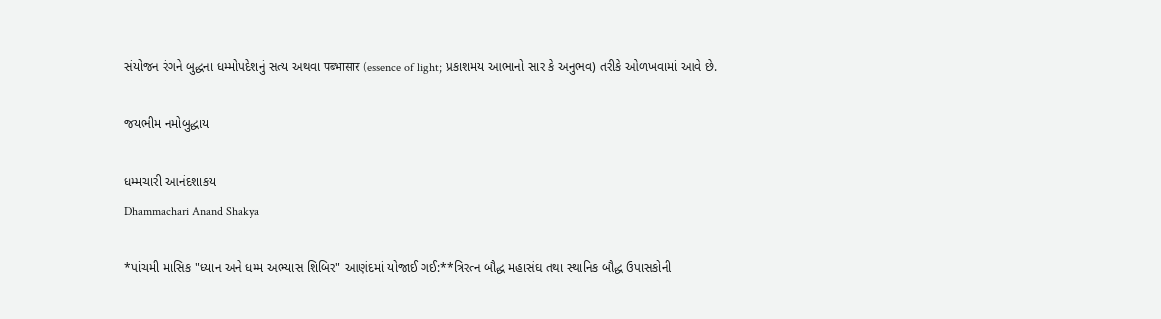સંયોજન રંગને બુદ્ધના ધમ્મોપદેશનું સત્ય અથવા पब्भासार (essence of light; પ્રકાશમય આભાનો સાર કે અનુભવ) તરીકે ઓળખવામાં આવે છે.

જયભીમ નમોબુદ્ધાય

ધમ્મચારી આનંદશાકય
Dhammachari Anand Shakya

*પાંચમી માસિક "ધ્યાન અને ધમ્મ અભ્યાસ શિબિર" આણંદમાં યોજાઈ ગઈ:**ત્રિરત્ન બૌદ્ધ મહાસંઘ તથા સ્થાનિક બૌદ્ધ ઉપાસકોની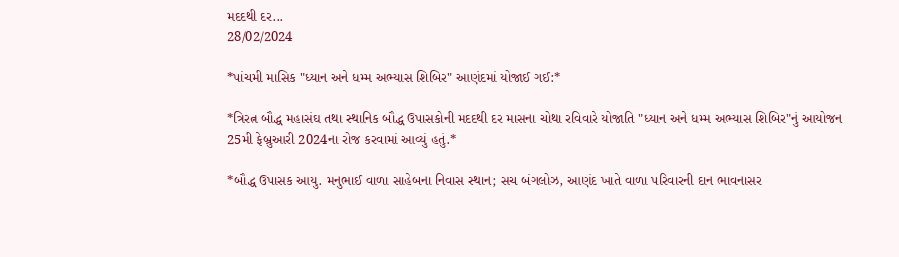મદદથી દર...
28/02/2024

*પાંચમી માસિક "ધ્યાન અને ધમ્મ અભ્યાસ શિબિર" આણંદમાં યોજાઈ ગઈ:*

*ત્રિરત્ન બૌદ્ધ મહાસંઘ તથા સ્થાનિક બૌદ્ધ ઉપાસકોની મદદથી દર માસના ચોથા રવિવારે યોજાતિ "ધ્યાન અને ધમ્મ અભ્યાસ શિબિર"નું આયોજન 25મી ફેબ્રુઆરી 2024ના રોજ કરવામાં આવ્યું હતું.*

*બૌદ્ધ ઉપાસક આયુ. મનુભાઈ વાળા સાહેબના નિવાસ સ્થાન; સચ બંગલોઝ, આણંદ ખાતે વાળા પરિવારની દાન ભાવનાસર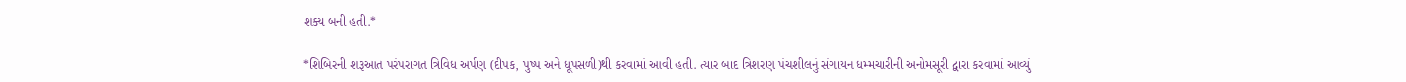શક્ય બની હતી.*

*શિબિરની શરૂઆત પરંપરાગત ત્રિવિધ અર્પણ (દીપક, પુષ્પ અને ધૂપસળી)થી કરવામાં આવી હતી. ત્યાર બાદ ત્રિશરણ પંચશીલનું સંગાયન ધમ્મચારીની અનોમસૂરી દ્વારા કરવામાં આવ્યું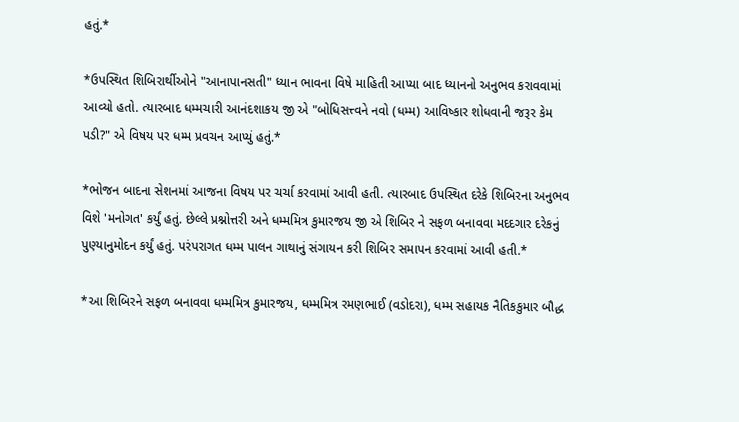હતું.*

*ઉપસ્થિત શિબિરાર્થીઓને "આનાપાનસતી" ધ્યાન ભાવના વિષે માહિતી આપ્યા બાદ ધ્યાનનો અનુભવ કરાવવામાં આવ્યો હતો. ત્યારબાદ ધમ્મચારી આનંદશાકય જી એ "બોધિસત્ત્વને નવો (ધમ્મ) આવિષ્કાર શોધવાની જરૂર કેમ પડી?" એ વિષય પર ધમ્મ પ્રવચન આપ્યું હતું.*

*ભોજન બાદના સેશનમાં આજના વિષય પર ચર્ચા કરવામાં આવી હતી. ત્યારબાદ ઉપસ્થિત દરેકે શિબિરના અનુભવ વિશે 'મનોગત' કર્યું હતું. છેલ્લે પ્રશ્નોત્તરી અને ધમ્મમિત્ર કુમારજય જી એ શિબિર ને સફળ બનાવવા મદદગાર દરેકનું પુણ્યાનુમોદન કર્યું હતું. પરંપરાગત ધમ્મ પાલન ગાથાનું સંગાયન કરી શિબિર સમાપન કરવામાં આવી હતી.*

*આ શિબિરને સફળ બનાવવા ધમ્મમિત્ર કુમારજય, ધમ્મમિત્ર રમણભાઈ (વડોદરા), ધમ્મ સહાયક નૈતિકકુમાર બૌદ્ધ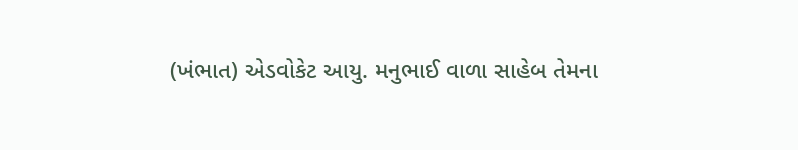(ખંભાત) એડવોકેટ આયુ. મનુભાઈ વાળા સાહેબ તેમના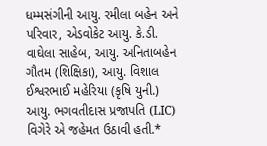ધમ્મસંગીની આયુ. રમીલા બહેન અને પરિવાર, એડવોકેટ આયુ. કે.ડી. વાઘેલા સાહેબ, આયુ. અનિતાબહેન ગૌતમ (શિક્ષિકા), આયુ. વિશાલ ઈશ્વરભાઈ મહેરિયા (કૃષિ યુની.) આયુ. ભગવતીદાસ પ્રજાપતિ (LIC) વિગેરે એ જહેમત ઉઠાવી હતી.*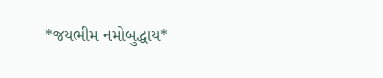*જયભીમ નમોબુદ્ધાય*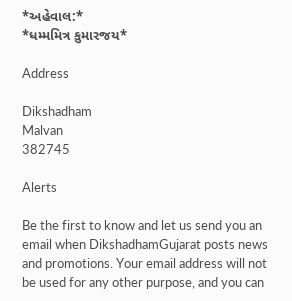*અહેવાલ:*
*ધમ્મમિત્ર કુમારજય*

Address

Dikshadham
Malvan
382745

Alerts

Be the first to know and let us send you an email when DikshadhamGujarat posts news and promotions. Your email address will not be used for any other purpose, and you can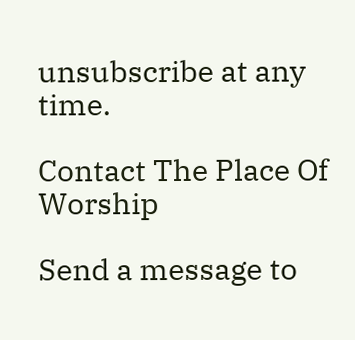unsubscribe at any time.

Contact The Place Of Worship

Send a message to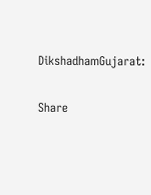DikshadhamGujarat:

Share